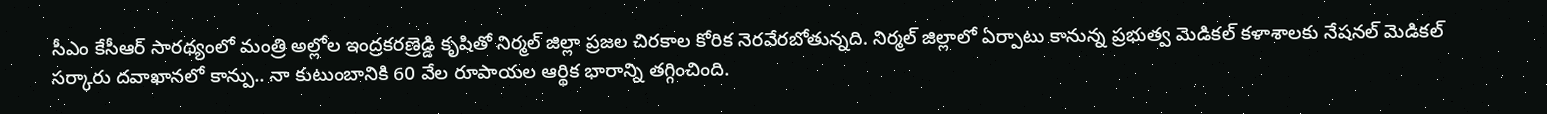సీఎం కేసీఆర్ సారథ్యంలో మంత్రి అల్లోల ఇంద్రకరణ్రెడ్డి కృషితో నిర్మల్ జిల్లా ప్రజల చిరకాల కోరిక నెరవేరబోతున్నది. నిర్మల్ జిల్లాలో ఏర్పాటు కానున్న ప్రభుత్వ మెడికల్ కళాశాలకు నేషనల్ మెడికల్
సర్కారు దవాఖానలో కాన్పు.. నా కుటుంబానికి 60 వేల రూపాయల ఆర్థిక భారాన్ని తగ్గించింది.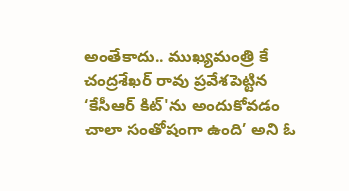అంతేకాదు.. ముఖ్యమంత్రి కే చంద్రశేఖర్ రావు ప్రవేశపెట్టిన ‘కేసీఆర్ కిట్'ను అందుకోవడం చాలా సంతోషంగా ఉంది’ అని ఓ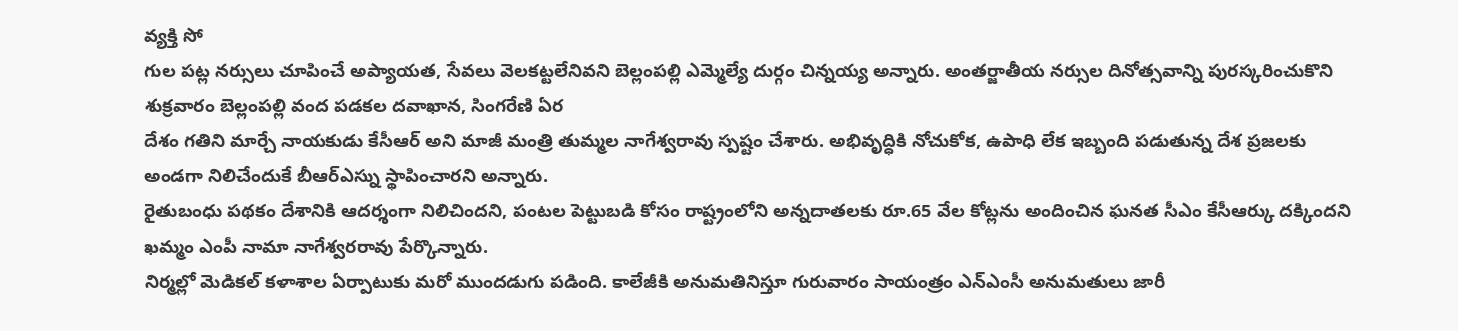వ్యక్తి సో
గుల పట్ల నర్సులు చూపించే అప్యాయత, సేవలు వెలకట్టలేనివని బెల్లంపల్లి ఎమ్మెల్యే దుర్గం చిన్నయ్య అన్నారు. అంతర్జాతీయ నర్సుల దినోత్సవాన్ని పురస్కరించుకొని శుక్రవారం బెల్లంపల్లి వంద పడకల దవాఖాన, సింగరేణి ఏర
దేశం గతిని మార్చే నాయకుడు కేసీఆర్ అని మాజీ మంత్రి తుమ్మల నాగేశ్వరావు స్పష్టం చేశారు. అభివృద్ధికి నోచుకోక, ఉపాధి లేక ఇబ్బంది పడుతున్న దేశ ప్రజలకు అండగా నిలిచేందుకే బీఆర్ఎస్ను స్థాపించారని అన్నారు.
రైతుబంధు పథకం దేశానికి ఆదర్శంగా నిలిచిందని, పంటల పెట్టుబడి కోసం రాష్ట్రంలోని అన్నదాతలకు రూ.65 వేల కోట్లను అందించిన ఘనత సీఎం కేసీఆర్కు దక్కిందని ఖమ్మం ఎంపీ నామా నాగేశ్వరరావు పేర్కొన్నారు.
నిర్మల్లో మెడికల్ కళాశాల ఏర్పాటుకు మరో ముందడుగు పడింది. కాలేజీకి అనుమతినిస్తూ గురువారం సాయంత్రం ఎన్ఎంసీ అనుమతులు జారీ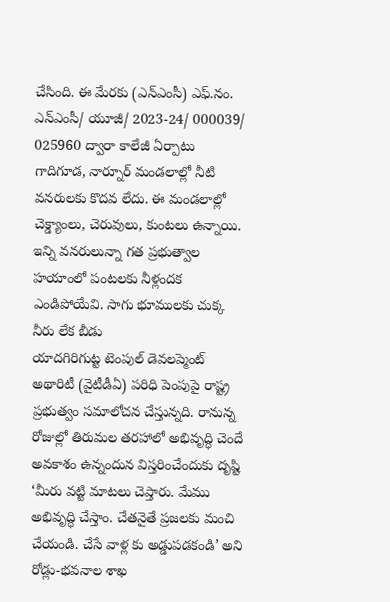చేసింది. ఈ మేరకు (ఎన్ఎంసీ) ఎఫ్.నం. ఎన్ఎంసీ/ యూజీ/ 2023-24/ 000039/ 025960 ద్వారా కాలేజీ ఏర్పాటు
గాదిగూడ, నార్నూర్ మండలాల్లో నీటి వనరులకు కొదవ లేదు. ఈ మండలాల్లో చెక్డ్యాంలు, చెరువులు, కుంటలు ఉన్నాయి. ఇన్ని వనరులున్నా గత ప్రభుత్వాల హయాంలో పంటలకు నీళ్లందక ఎండిపోయేవి. సాగు భూములకు చుక్క నీరు లేక బీడు
యాదగిరిగుట్ట టెంపుల్ డెవలప్మెంట్ అథారిటీ (వైటీడీఏ) పరిధి పెంపుపై రాష్ట్ర ప్రభుత్వం సమాలోచన చేస్తున్నది. రానున్న రోజుల్లో తిరుమల తరహాలో అభివృద్ధి చెందే అవకాశం ఉన్నందున విస్తరించేందుకు దృష్టి
‘మీరు వట్టి మాటలు చెప్తారు. మేము అభివృద్ధి చేస్తాం. చేతనైతే ప్రజలకు మంచి చేయండి. చేసే వాళ్ల కు అడ్డుపడకండి’ అని రోడ్లు-భవనాల శాఖ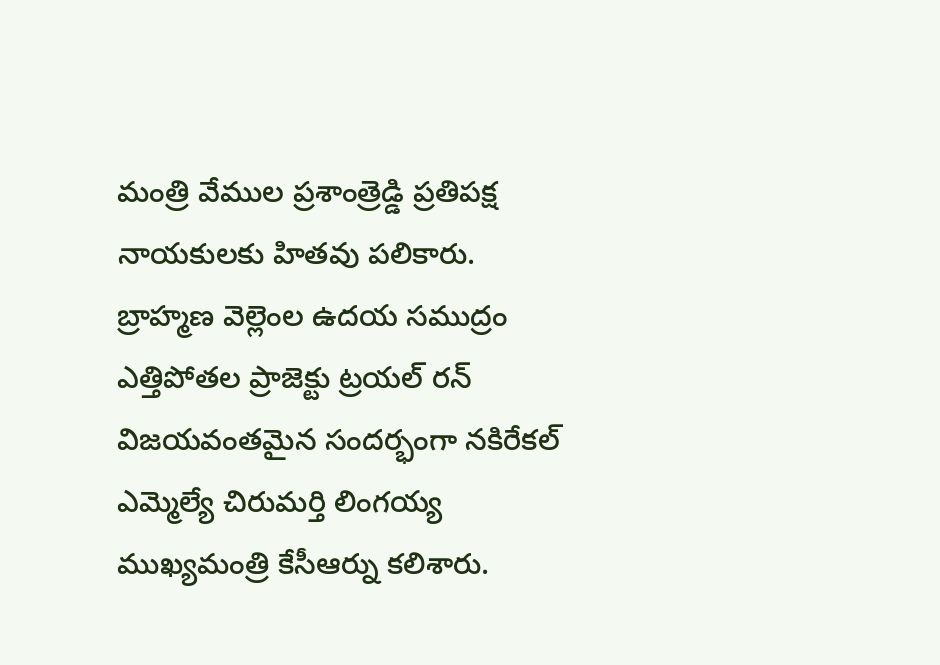మంత్రి వేముల ప్రశాంత్రెడ్డి ప్రతిపక్ష నాయకులకు హితవు పలికారు.
బ్రాహ్మణ వెల్లెంల ఉదయ సముద్రం ఎత్తిపోతల ప్రాజెక్టు ట్రయల్ రన్ విజయవంతమైన సందర్భంగా నకిరేకల్ ఎమ్మెల్యే చిరుమర్తి లింగయ్య ముఖ్యమంత్రి కేసీఆర్ను కలిశారు.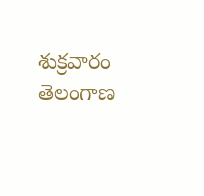శుక్రవారం తెలంగాణ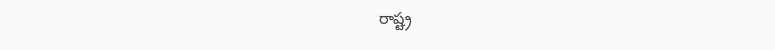రాష్ట్ర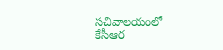సచివాలయంలో కేసీఆర